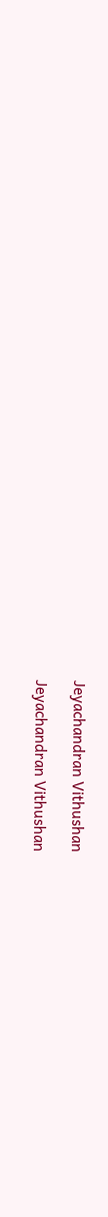Jeyachandran Vithushan

Jeyachandran Vithushan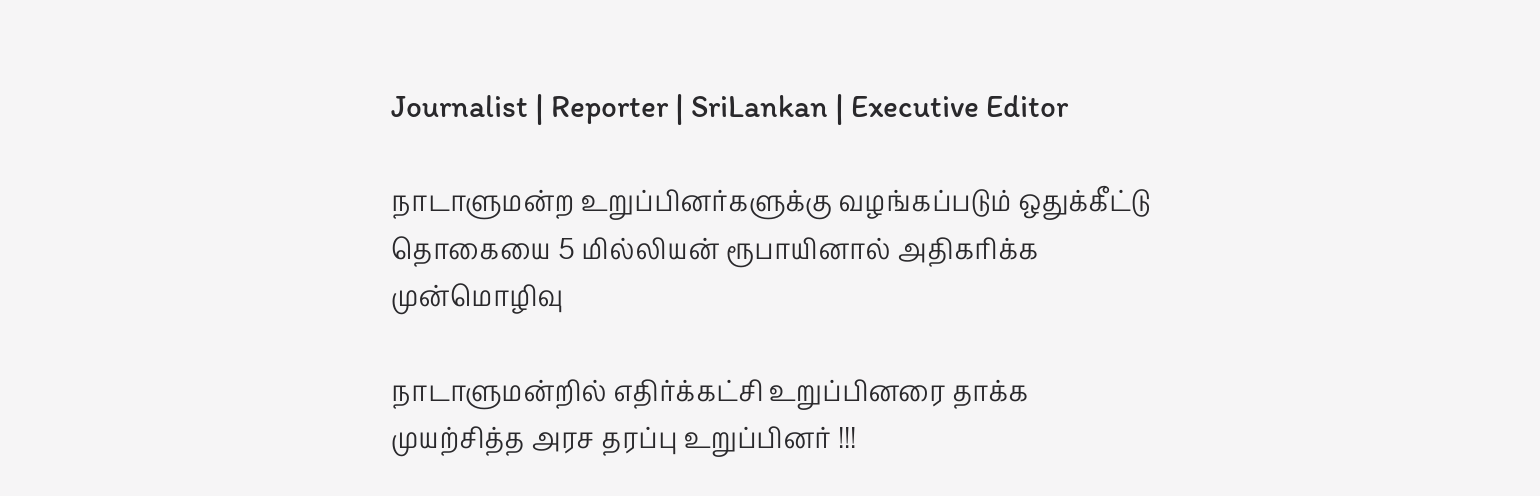Journalist | Reporter | SriLankan | Executive Editor

நாடாளுமன்ற உறுப்பினர்களுக்கு வழங்கப்படும் ஒதுக்கீட்டு தொகையை 5 மில்லியன் ரூபாயினால் அதிகரிக்க முன்மொழிவு

நாடாளுமன்றில் எதிர்க்கட்சி உறுப்பினரை தாக்க முயற்சித்த அரச தரப்பு உறுப்பினர் !!!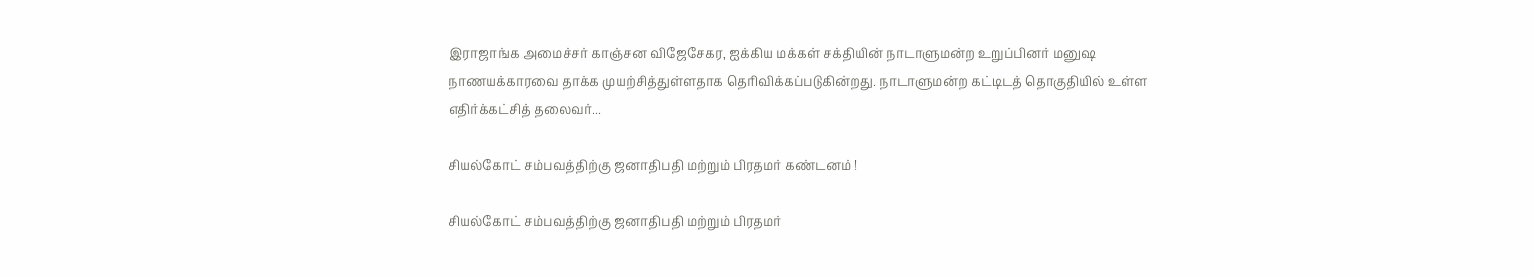இராஜாங்க அமைச்சர் காஞ்சன விஜேசேகர, ஐக்கிய மக்கள் சக்தியின் நாடாளுமன்ற உறுப்பினர் மனுஷ நாணயக்காரவை தாக்க முயற்சித்துள்ளதாக தெரிவிக்கப்படுகின்றது. நாடாளுமன்ற கட்டிடத் தொகுதியில் உள்ள எதிர்க்கட்சித் தலைவர்...

சியல்கோட் சம்பவத்திற்கு ஜனாதிபதி மற்றும் பிரதமர் கண்டனம் !

சியல்கோட் சம்பவத்திற்கு ஜனாதிபதி மற்றும் பிரதமர்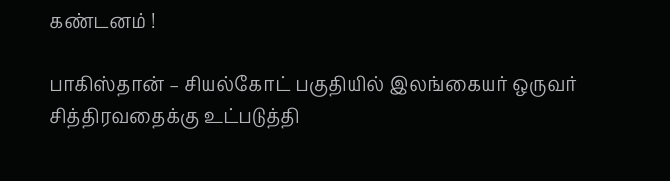கண்டனம் !

பாகிஸ்தான் – சியல்கோட் பகுதியில் இலங்கையர் ஒருவர் சித்திரவதைக்கு உட்படுத்தி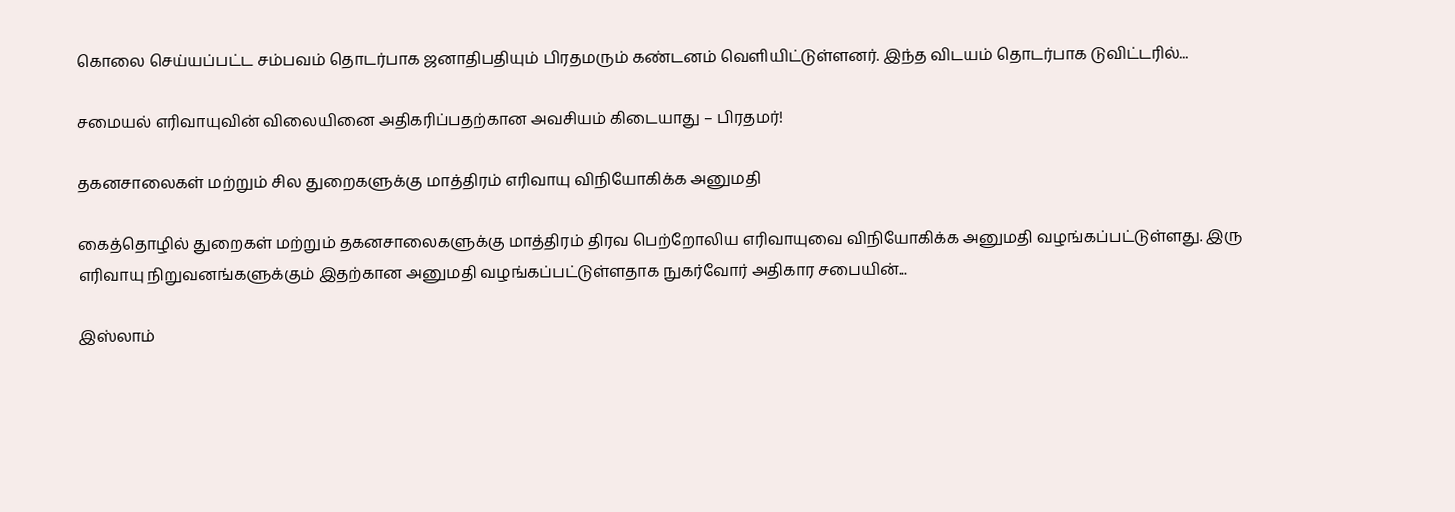கொலை செய்யப்பட்ட சம்பவம் தொடர்பாக ஜனாதிபதியும் பிரதமரும் கண்டனம் வெளியிட்டுள்ளனர். இந்த விடயம் தொடர்பாக டுவிட்டரில்...

சமையல் எரிவாயுவின் விலையினை அதிகரிப்பதற்கான அவசியம் கிடையாது – பிரதமர்!

தகனசாலைகள் மற்றும் சில துறைகளுக்கு மாத்திரம் எரிவாயு விநியோகிக்க அனுமதி

கைத்தொழில் துறைகள் மற்றும் தகனசாலைகளுக்கு மாத்திரம் திரவ பெற்றோலிய எரிவாயுவை விநியோகிக்க அனுமதி வழங்கப்பட்டுள்ளது. இரு எரிவாயு நிறுவனங்களுக்கும் இதற்கான அனுமதி வழங்கப்பட்டுள்ளதாக நுகர்வோர் அதிகார சபையின்...

இஸ்லாம்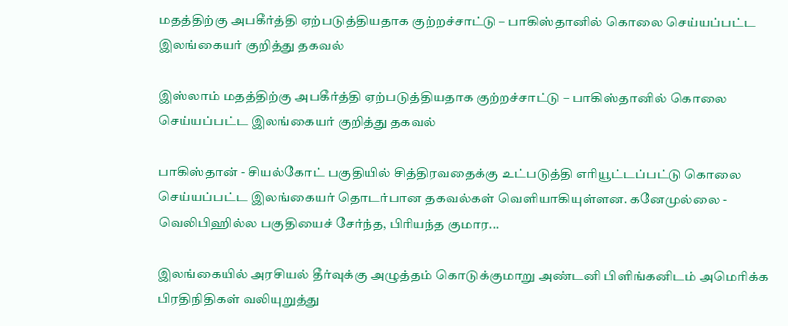மதத்திற்கு அபகீர்த்தி ஏற்படுத்தியதாக குற்றச்சாட்டு – பாகிஸ்தானில் கொலை செய்யப்பட்ட இலங்கையர் குறித்து தகவல்

இஸ்லாம் மதத்திற்கு அபகீர்த்தி ஏற்படுத்தியதாக குற்றச்சாட்டு – பாகிஸ்தானில் கொலை செய்யப்பட்ட இலங்கையர் குறித்து தகவல்

பாகிஸ்தான் - சியல்கோட் பகுதியில் சித்திரவதைக்கு உட்படுத்தி எரியூட்டப்பட்டு கொலை செய்யப்பட்ட இலங்கையர் தொடர்பான தகவல்கள் வெளியாகியுள்ளன. கனேமுல்லை - வெலிபிஹில்ல பகுதியைச் சேர்ந்த, பிரியந்த குமார...

இலங்கையில் அரசியல் தீர்வுக்கு அழுத்தம் கொடுக்குமாறு அண்டனி பிளிங்கனிடம் அமெரிக்க பிரதிநிதிகள் வலியுறுத்து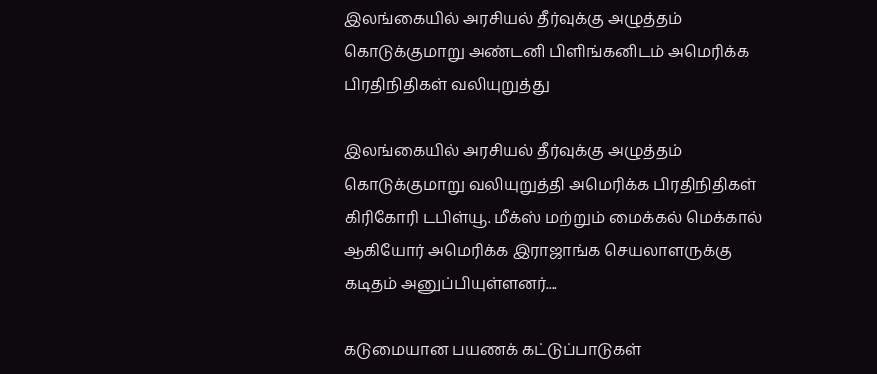இலங்கையில் அரசியல் தீர்வுக்கு அழுத்தம் கொடுக்குமாறு அண்டனி பிளிங்கனிடம் அமெரிக்க பிரதிநிதிகள் வலியுறுத்து

இலங்கையில் அரசியல் தீர்வுக்கு அழுத்தம் கொடுக்குமாறு வலியுறுத்தி அமெரிக்க பிரதிநிதிகள் கிரிகோரி டபிள்யூ. மீக்ஸ் மற்றும் மைக்கல் மெக்கால் ஆகியோர் அமெரிக்க இராஜாங்க செயலாளருக்கு கடிதம் அனுப்பியுள்ளனர்....

கடுமையான பயணக் கட்டுப்பாடுகள்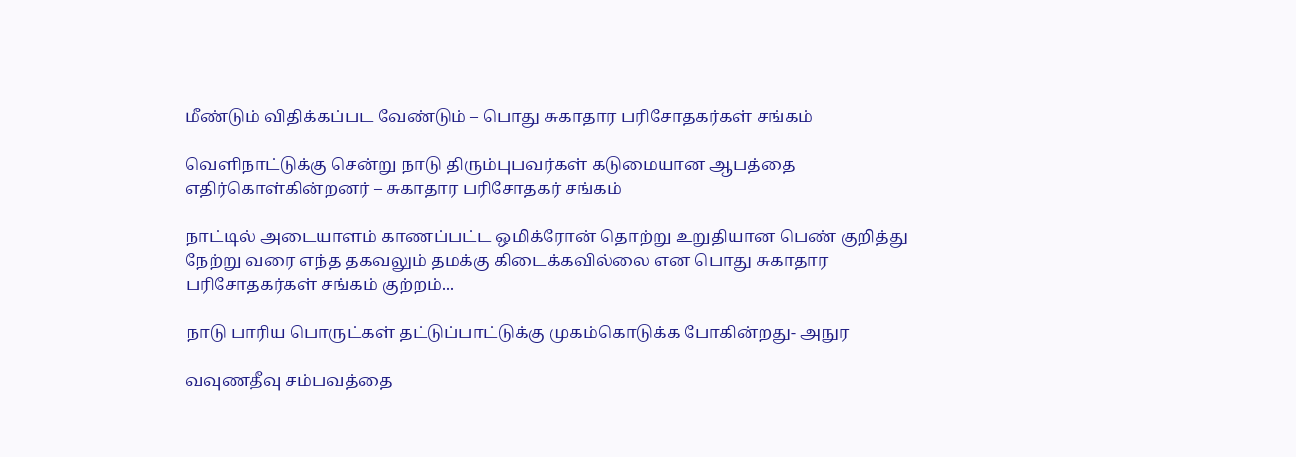மீண்டும் விதிக்கப்பட வேண்டும் – பொது சுகாதார பரிசோதகர்கள் சங்கம்

வெளிநாட்டுக்கு சென்று நாடு திரும்புபவர்கள் கடுமையான ஆபத்தை எதிர்கொள்கின்றனர் – சுகாதார பரிசோதகர் சங்கம்

நாட்டில் அடையாளம் காணப்பட்ட ஒமிக்ரோன் தொற்று உறுதியான பெண் குறித்து நேற்று வரை எந்த தகவலும் தமக்கு கிடைக்கவில்லை என பொது சுகாதார பரிசோதகர்கள் சங்கம் குற்றம்...

நாடு பாரிய பொருட்கள் தட்டுப்பாட்டுக்கு முகம்கொடுக்க போகின்றது- அநுர

வவுணதீவு சம்பவத்தை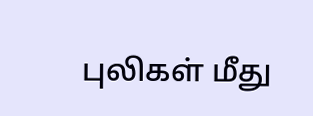புலிகள் மீது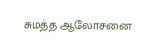சுமத்த ஆலோசனை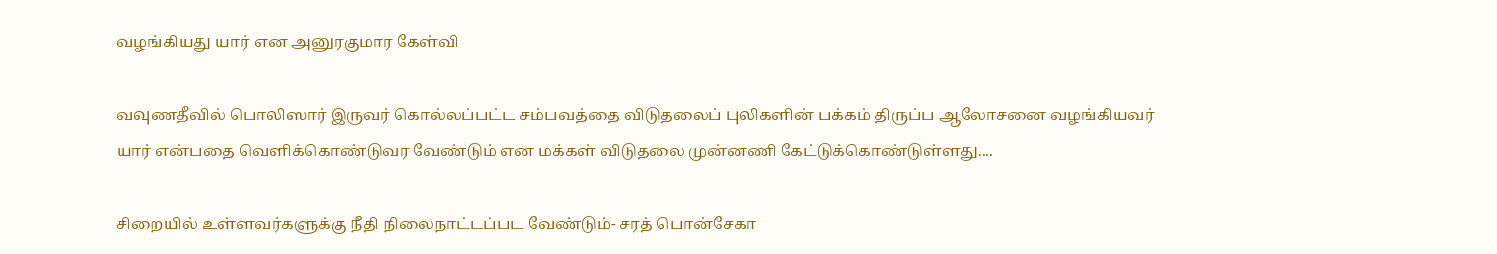வழங்கியது யார் என அனுரகுமார கேள்வி

வவுணதீவில் பொலிஸார் இருவர் கொல்லப்பட்ட சம்பவத்தை விடுதலைப் புலிகளின் பக்கம் திருப்ப ஆலோசனை வழங்கியவர் யார் என்பதை வெளிக்கொண்டுவர வேண்டும் என மக்கள் விடுதலை முன்னணி கேட்டுக்கொண்டுள்ளது....

சிறையில் உள்ளவர்களுக்கு நீதி நிலைநாட்டப்பட வேண்டும்- சரத் பொன்சேகா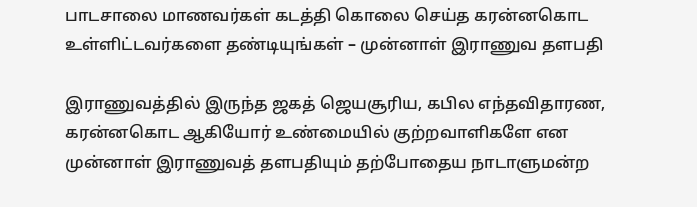பாடசாலை மாணவர்கள் கடத்தி கொலை செய்த கரன்னகொட உள்ளிட்டவர்களை தண்டியுங்கள் – முன்னாள் இராணுவ தளபதி

இராணுவத்தில் இருந்த ஜகத் ஜெயசூரிய, கபில எந்தவிதாரண, கரன்னகொட ஆகியோர் உண்மையில் குற்றவாளிகளே என முன்னாள் இராணுவத் தளபதியும் தற்போதைய நாடாளுமன்ற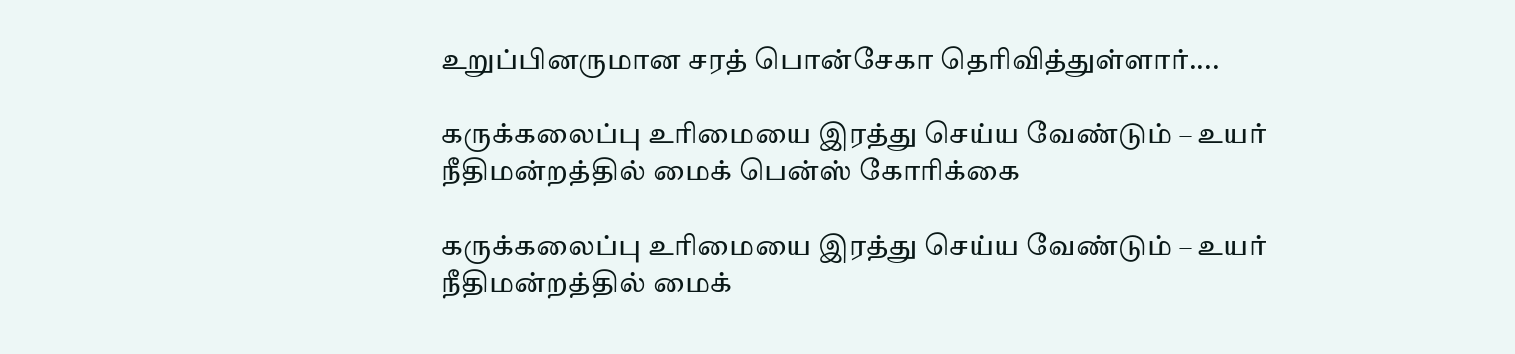உறுப்பினருமான சரத் பொன்சேகா தெரிவித்துள்ளார்....

கருக்கலைப்பு உரிமையை இரத்து செய்ய வேண்டும் – உயர் நீதிமன்றத்தில் மைக் பென்ஸ் கோரிக்கை

கருக்கலைப்பு உரிமையை இரத்து செய்ய வேண்டும் – உயர் நீதிமன்றத்தில் மைக்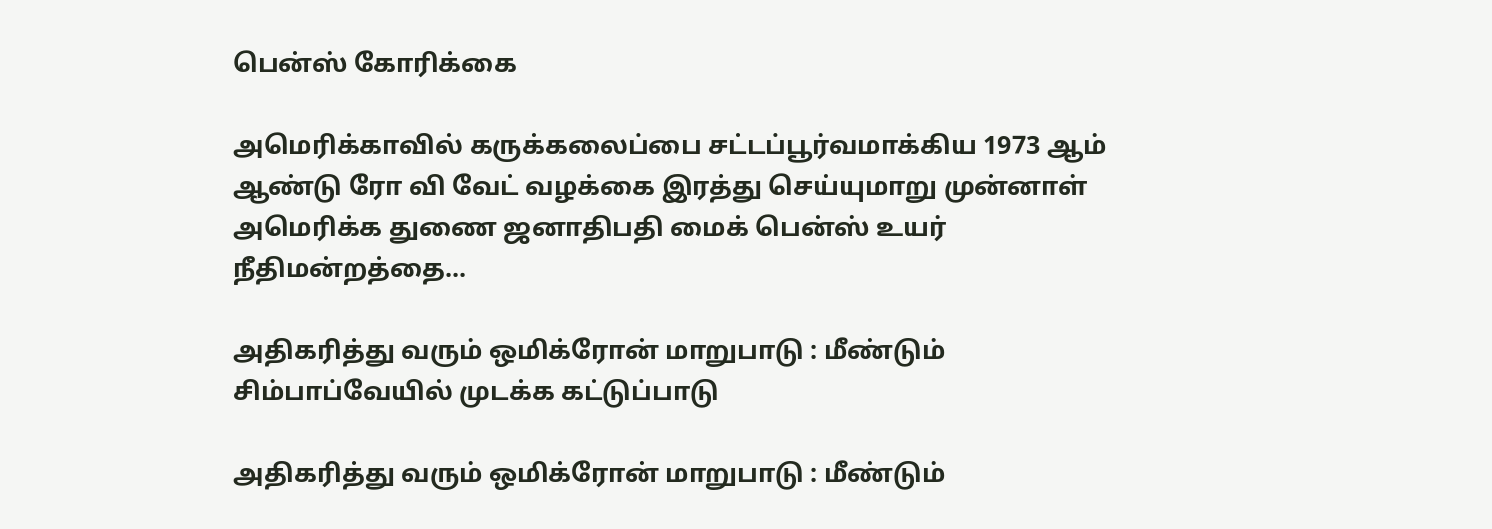பென்ஸ் கோரிக்கை

அமெரிக்காவில் கருக்கலைப்பை சட்டப்பூர்வமாக்கிய 1973 ஆம் ஆண்டு ரோ வி வேட் வழக்கை இரத்து செய்யுமாறு முன்னாள் அமெரிக்க துணை ஜனாதிபதி மைக் பென்ஸ் உயர் நீதிமன்றத்தை...

அதிகரித்து வரும் ஒமிக்ரோன் மாறுபாடு : மீண்டும் சிம்பாப்வேயில் முடக்க கட்டுப்பாடு

அதிகரித்து வரும் ஒமிக்ரோன் மாறுபாடு : மீண்டும்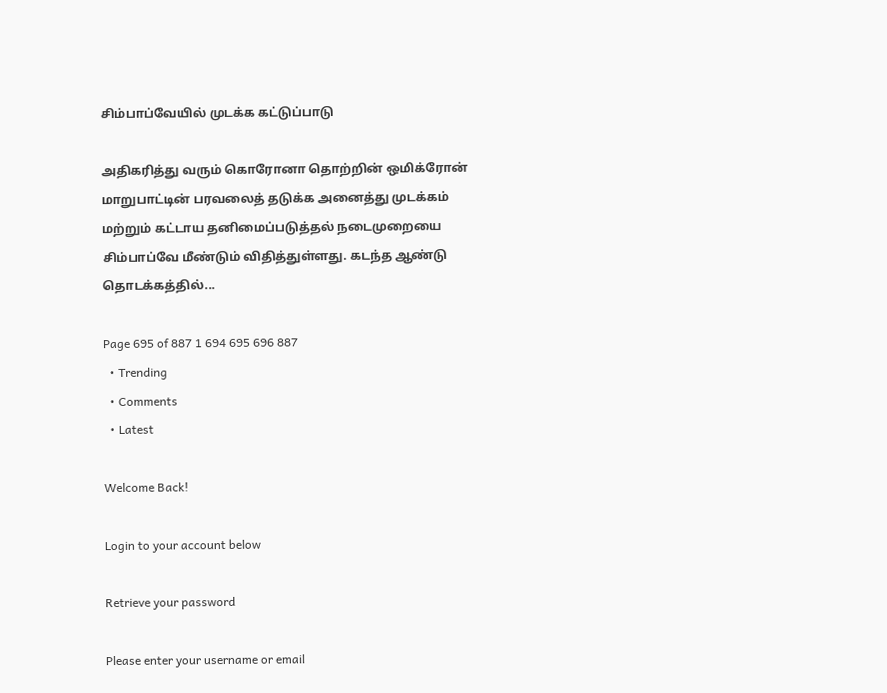சிம்பாப்வேயில் முடக்க கட்டுப்பாடு

அதிகரித்து வரும் கொரோனா தொற்றின் ஒமிக்ரோன் மாறுபாட்டின் பரவலைத் தடுக்க அனைத்து முடக்கம் மற்றும் கட்டாய தனிமைப்படுத்தல் நடைமுறையை சிம்பாப்வே மீண்டும் விதித்துள்ளது. கடந்த ஆண்டு தொடக்கத்தில்...

Page 695 of 887 1 694 695 696 887
  • Trending
  • Comments
  • Latest

Welcome Back!

Login to your account below

Retrieve your password

Please enter your username or email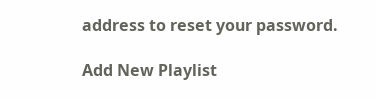address to reset your password.

Add New Playlist